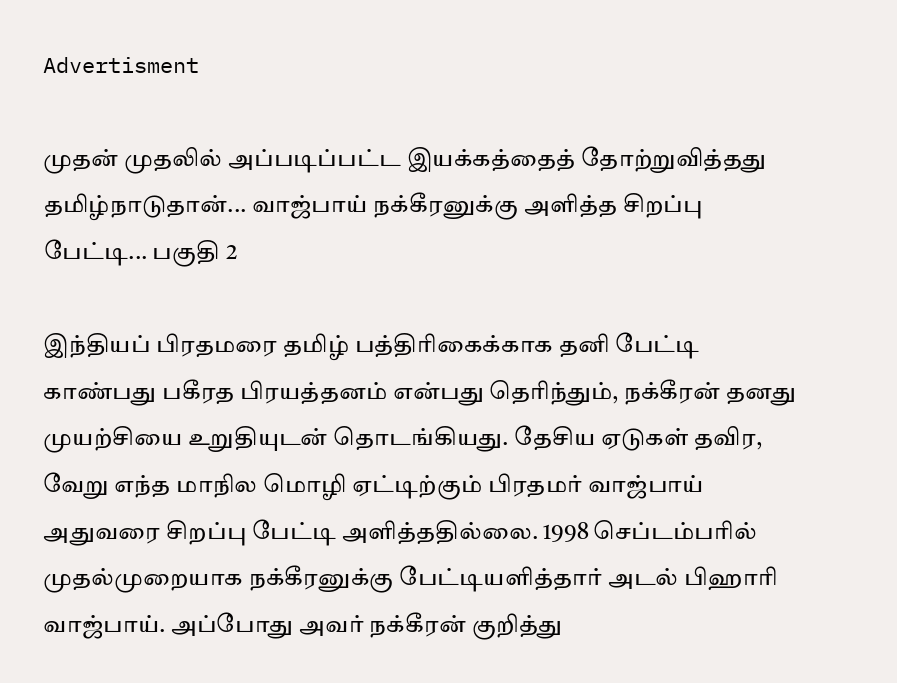Advertisment

முதன் முதலில் அப்படிப்பட்ட இயக்கத்தைத் தோற்றுவித்தது தமிழ்நாடுதான்... வாஜ்பாய் நக்கீரனுக்கு அளித்த சிறப்பு பேட்டி... பகுதி 2

இந்தியப் பிரதமரை தமிழ் பத்திரிகைக்காக தனி பேட்டி காண்பது பகீரத பிரயத்தனம் என்பது தெரிந்தும், நக்கீரன் தனது முயற்சியை உறுதியுடன் தொடங்கியது. தேசிய ஏடுகள் தவிர, வேறு எந்த மாநில மொழி ஏட்டிற்கும் பிரதமர் வாஜ்பாய் அதுவரை சிறப்பு பேட்டி அளித்ததில்லை. 1998 செப்டம்பரில் முதல்முறையாக நக்கீரனுக்கு பேட்டியளித்தார் அடல் பிஹாரி வாஜ்பாய். அப்போது அவர் நக்கீரன் குறித்து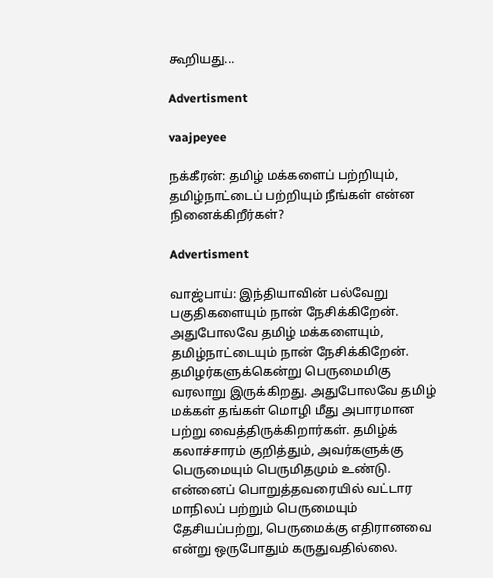கூறியது...

Advertisment

vaajpeyee

நக்கீரன்: தமிழ் மக்களைப் பற்றியும், தமிழ்நாட்டைப் பற்றியும் நீங்கள் என்ன நினைக்கிறீர்கள்?

Advertisment

வாஜ்பாய்: இந்தியாவின் பல்வேறு பகுதிகளையும் நான் நேசிக்கிறேன். அதுபோலவே தமிழ் மக்களையும், தமிழ்நாட்டையும் நான் நேசிக்கிறேன். தமிழர்களுக்கென்று பெருமைமிகு வரலாறு இருக்கிறது. அதுபோலவே தமிழ் மக்கள் தங்கள் மொழி மீது அபாரமான பற்று வைத்திருக்கிறார்கள். தமிழ்க் கலாச்சாரம் குறித்தும், அவர்களுக்கு பெருமையும் பெருமிதமும் உண்டு. என்னைப் பொறுத்தவரையில் வட்டார மாநிலப் பற்றும் பெருமையும் தேசியப்பற்று, பெருமைக்கு எதிரானவை என்று ஒருபோதும் கருதுவதில்லை.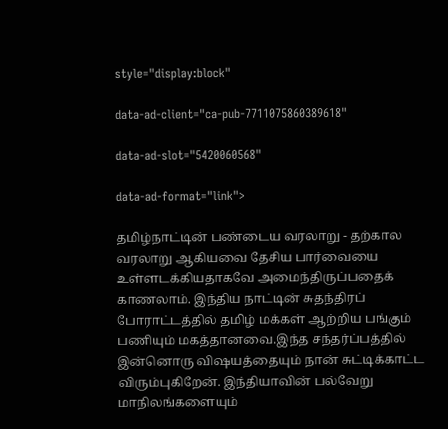style="display:block"

data-ad-client="ca-pub-7711075860389618"

data-ad-slot="5420060568"

data-ad-format="link">

தமிழ்நாட்டின் பண்டைய வரலாறு - தற்கால வரலாறு ஆகியவை தேசிய பார்வையை உள்ளடக்கியதாகவே அமைந்திருப்பதைக் காணலாம். இந்திய நாட்டின் சுதந்திரப் போராட்டத்தில் தமிழ் மக்கள் ஆற்றிய பங்கும் பணியும் மகத்தானவை.இந்த சந்தர்ப்பத்தில் இன்னொரு விஷயத்தையும் நான் சுட்டிக்காட்ட விரும்புகிறேன். இந்தியாவின் பல்வேறு மாநிலங்களையும்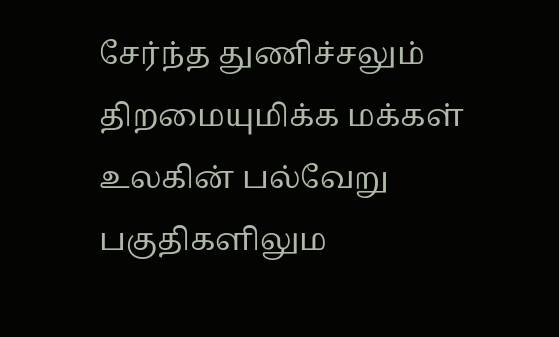சேர்ந்த துணிச்சலும் திறமையுமிக்க மக்கள் உலகின் பல்வேறு பகுதிகளிலும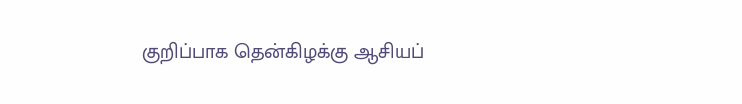குறிப்பாக தென்கிழக்கு ஆசியப்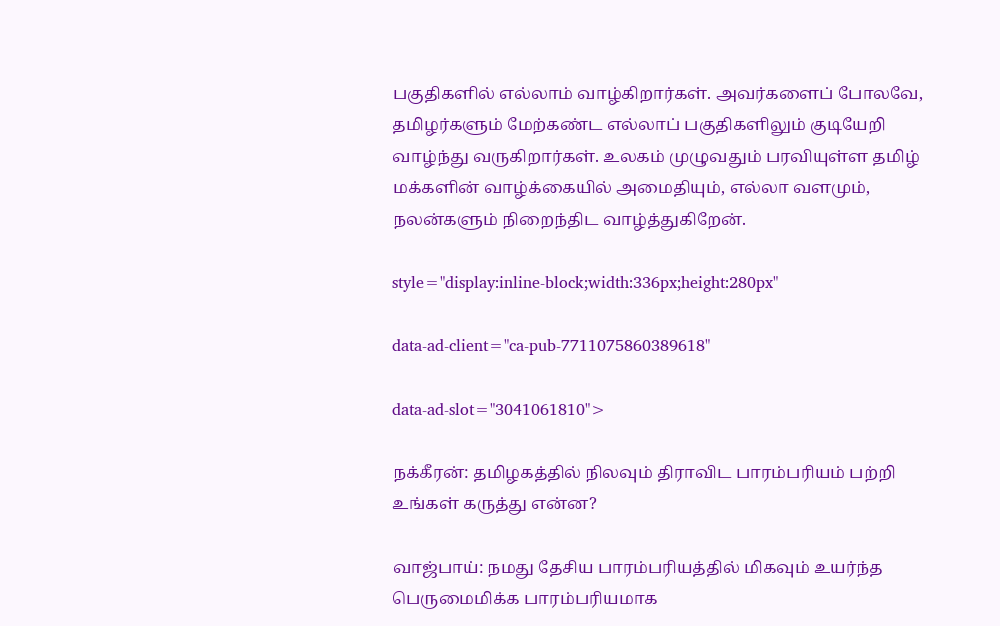பகுதிகளில் எல்லாம் வாழ்கிறார்கள். அவர்களைப் போலவே, தமிழர்களும் மேற்கண்ட எல்லாப் பகுதிகளிலும் குடியேறி வாழ்ந்து வருகிறார்கள். உலகம் முழுவதும் பரவியுள்ள தமிழ் மக்களின் வாழ்க்கையில் அமைதியும், எல்லா வளமும், நலன்களும் நிறைந்திட வாழ்த்துகிறேன்.

style="display:inline-block;width:336px;height:280px"

data-ad-client="ca-pub-7711075860389618"

data-ad-slot="3041061810">

நக்கீரன்: தமிழகத்தில் நிலவும் திராவிட பாரம்பரியம் பற்றி உங்கள் கருத்து என்ன?

வாஜ்பாய்: நமது தேசிய பாரம்பரியத்தில் மிகவும் உயர்ந்த பெருமைமிக்க பாரம்பரியமாக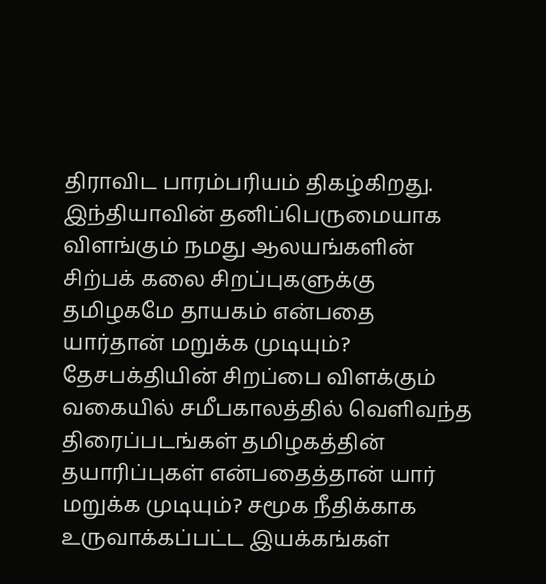திராவிட பாரம்பரியம் திகழ்கிறது. இந்தியாவின் தனிப்பெருமையாக விளங்கும் நமது ஆலயங்களின் சிற்பக் கலை சிறப்புகளுக்கு தமிழகமே தாயகம் என்பதை யார்தான் மறுக்க முடியும்? தேசபக்தியின் சிறப்பை விளக்கும் வகையில் சமீபகாலத்தில் வெளிவந்த திரைப்படங்கள் தமிழகத்தின் தயாரிப்புகள் என்பதைத்தான் யார் மறுக்க முடியும்? சமூக நீதிக்காக உருவாக்கப்பட்ட இயக்கங்கள்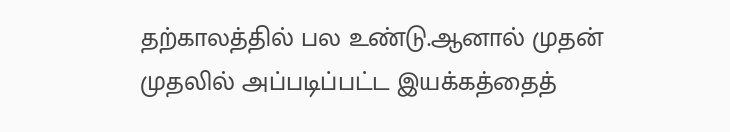தற்காலத்தில் பல உண்டு.ஆனால் முதன் முதலில் அப்படிப்பட்ட இயக்கத்தைத்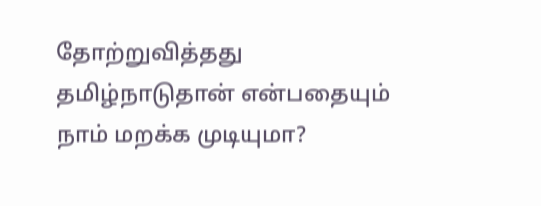தோற்றுவித்தது தமிழ்நாடுதான் என்பதையும் நாம் மறக்க முடியுமா?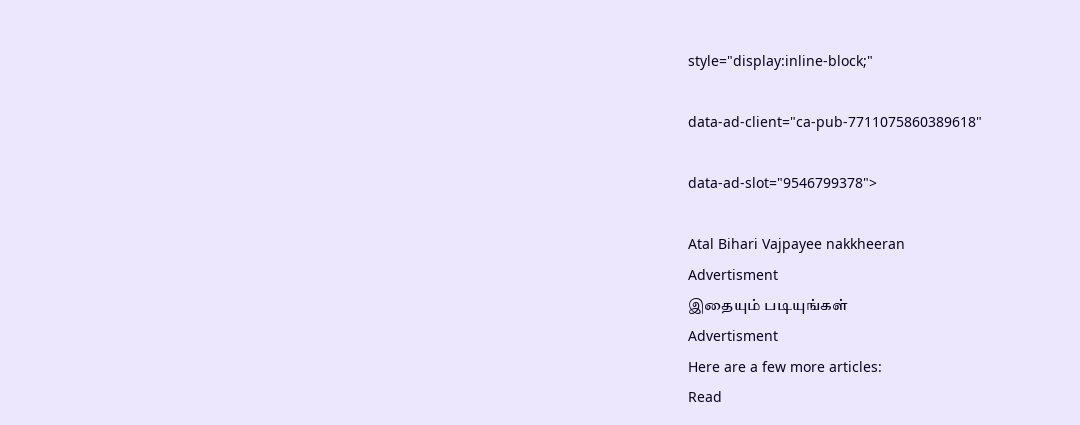style="display:inline-block;"

data-ad-client="ca-pub-7711075860389618"

data-ad-slot="9546799378">

Atal Bihari Vajpayee nakkheeran
Advertisment
இதையும் படியுங்கள்
Advertisment
Here are a few more articles:
Read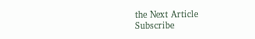the Next Article
Subscribe